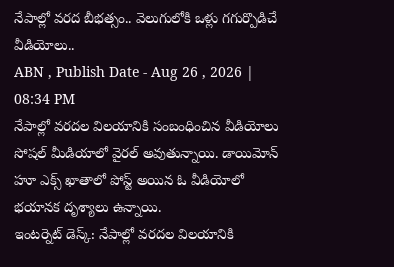నేపాల్లో వరద బీభత్సం.. వెలుగులోకి ఒళ్లు గగుర్పొడిచే వీడియోలు..
ABN , Publish Date - Aug 26 , 2026 | 08:34 PM
నేపాల్లో వరదల విలయానికి సంబంధించిన వీడియోలు సోషల్ మీడియాలో వైరల్ అవుతున్నాయి. డాయిమోన్ హూ ఎక్స్ ఖాతాలో పోస్ట్ అయిన ఓ వీడియోలో భయానక దృశ్యాలు ఉన్నాయి.
ఇంటర్నెట్ డెస్క్: నేపాల్లో వరదల విలయానికి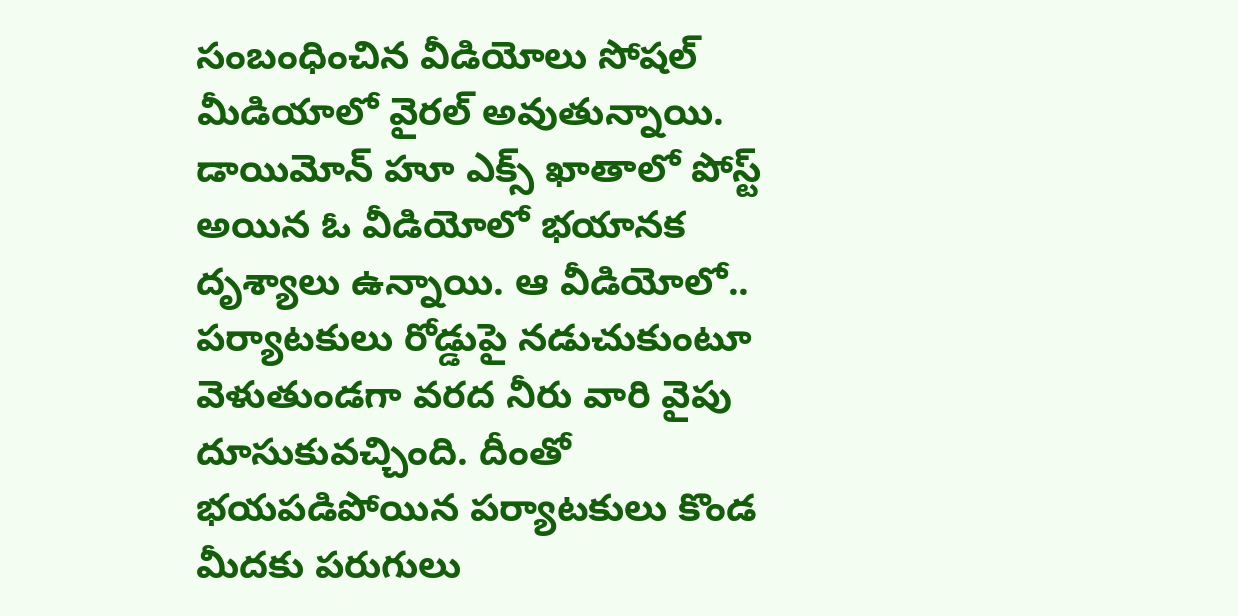సంబంధించిన వీడియోలు సోషల్ మీడియాలో వైరల్ అవుతున్నాయి. డాయిమోన్ హూ ఎక్స్ ఖాతాలో పోస్ట్ అయిన ఓ వీడియోలో భయానక దృశ్యాలు ఉన్నాయి. ఆ వీడియోలో.. పర్యాటకులు రోడ్డుపై నడుచుకుంటూ వెళుతుండగా వరద నీరు వారి వైపు దూసుకువచ్చింది. దీంతో భయపడిపోయిన పర్యాటకులు కొండ మీదకు పరుగులు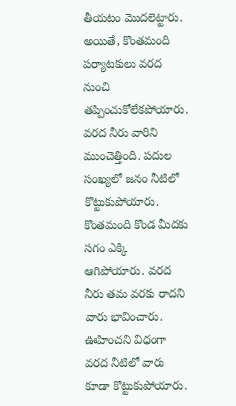తీయటం మొదలెట్టారు. అయితే, కొంతమంది పర్యాటకులు వరద నుంచి తప్పించుకోలేకపోయారు.
వరద నీరు వారిని ముంచెత్తింది. పదుల సంఖ్యలో జనం నీటిలో కొట్టుకుపోయారు. కొంతమంది కొండ మీదకు సగం ఎక్కి ఆగిపోయారు. వరద నీరు తమ వరకు రాదని వారు భావించారు. ఊహించని విధంగా వరద నీటిలో వారు కూడా కొట్టుకుపోయారు.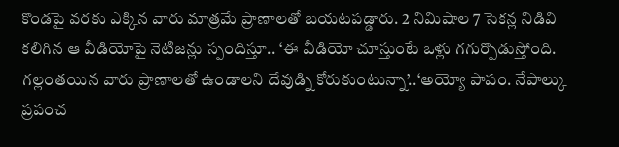కొండపై వరకు ఎక్కిన వారు మాత్రమే ప్రాణాలతో బయటపడ్డారు. 2 నిమిషాల 7 సెకన్ల నిడివి కలిగిన ఆ వీడియోపై నెటిజన్లు స్పందిస్తూ.. ‘ఈ వీడియో చూస్తుంటే ఒళ్లు గగుర్పొడుస్తోంది. గల్లంతయిన వారు ప్రాణాలతో ఉండాలని దేవుడ్ని కోరుకుంటున్నా’..‘అయ్యో పాపం. నేపాల్కు ప్రపంచ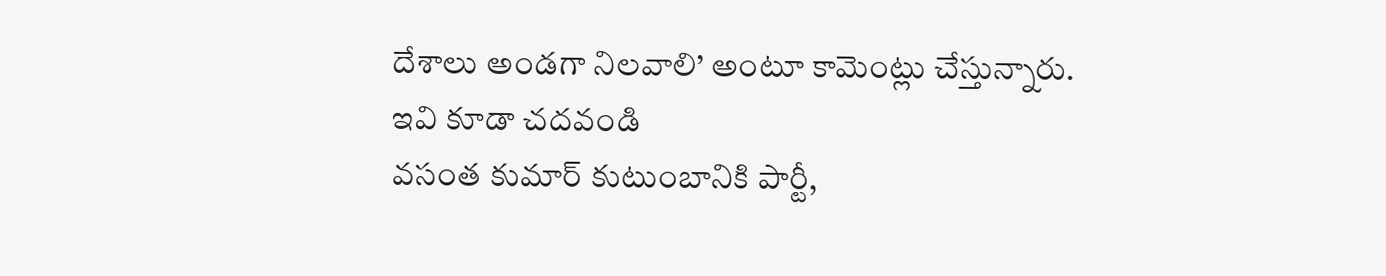దేశాలు అండగా నిలవాలి’ అంటూ కామెంట్లు చేస్తున్నారు.
ఇవి కూడా చదవండి
వసంత కుమార్ కుటుంబానికి పార్టీ,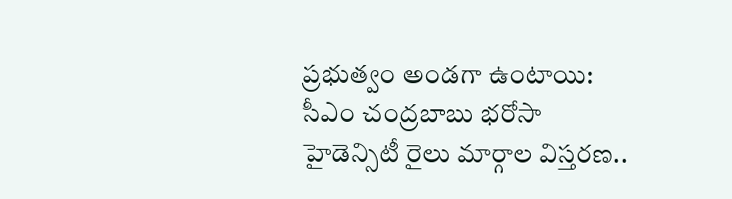ప్రభుత్వం అండగా ఉంటాయి: సీఎం చంద్రబాబు భరోసా
హైడెన్సిటీ రైలు మార్గాల విస్తరణ..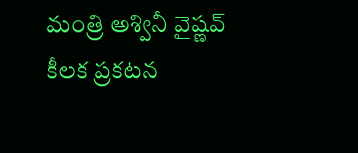మంత్రి అశ్వినీ వైష్ణవ్ కీలక ప్రకటన